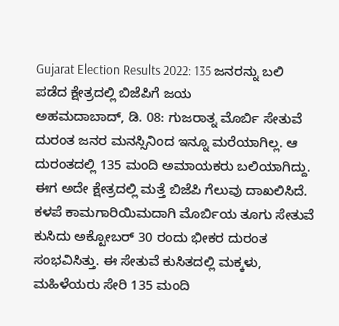Gujarat Election Results 2022: 135 ಜನರನ್ನು ಬಲಿ ಪಡೆದ ಕ್ಷೇತ್ರದಲ್ಲಿ ಬಿಜೆಪಿಗೆ ಜಯ
ಅಹಮದಾಬಾದ್, ಡಿ. 08: ಗುಜರಾತ್ನ ಮೊರ್ಬಿ ಸೇತುವೆ ದುರಂತ ಜನರ ಮನಸ್ಸಿನಿಂದ ಇನ್ನೂ ಮರೆಯಾಗಿಲ್ಲ. ಆ ದುರಂತದಲ್ಲಿ 135 ಮಂದಿ ಅಮಾಯಕರು ಬಲಿಯಾಗಿದ್ದು. ಈಗ ಅದೇ ಕ್ಷೇತ್ರದಲ್ಲಿ ಮತ್ತೆ ಬಿಜೆಪಿ ಗೆಲುವು ದಾಖಲಿಸಿದೆ.
ಕಳಪೆ ಕಾಮಗಾರಿಯಿಮದಾಗಿ ಮೊರ್ಬಿಯ ತೂಗು ಸೇತುವೆ ಕುಸಿದು ಅಕ್ಟೋಬರ್ 30 ರಂದು ಭೀಕರ ದುರಂತ ಸಂಭವಿಸಿತ್ತು. ಈ ಸೇತುವೆ ಕುಸಿತದಲ್ಲಿ ಮಕ್ಕಳು, ಮಹಿಳೆಯರು ಸೇರಿ 135 ಮಂದಿ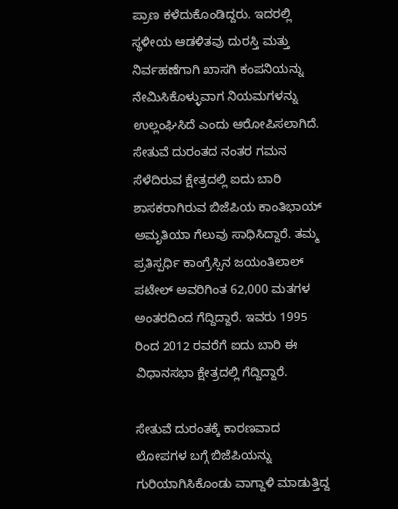ಪ್ರಾಣ ಕಳೆದುಕೊಂಡಿದ್ದರು. ಇದರಲ್ಲಿ ಸ್ಥಳೀಯ ಆಡಳಿತವು ದುರಸ್ತಿ ಮತ್ತು ನಿರ್ವಹಣೆಗಾಗಿ ಖಾಸಗಿ ಕಂಪನಿಯನ್ನು ನೇಮಿಸಿಕೊಳ್ಳುವಾಗ ನಿಯಮಗಳನ್ನು ಉಲ್ಲಂಘಿಸಿದೆ ಎಂದು ಆರೋಪಿಸಲಾಗಿದೆ.
ಸೇತುವೆ ದುರಂತದ ನಂತರ ಗಮನ ಸೆಳೆದಿರುವ ಕ್ಷೇತ್ರದಲ್ಲಿ ಐದು ಬಾರಿ ಶಾಸಕರಾಗಿರುವ ಬಿಜೆಪಿಯ ಕಾಂತಿಭಾಯ್ ಅಮೃತಿಯಾ ಗೆಲುವು ಸಾಧಿಸಿದ್ದಾರೆ. ತಮ್ಮ ಪ್ರತಿಸ್ಪರ್ಧಿ ಕಾಂಗ್ರೆಸ್ಸಿನ ಜಯಂತಿಲಾಲ್ ಪಟೇಲ್ ಅವರಿಗಿಂತ 62,000 ಮತಗಳ ಅಂತರದಿಂದ ಗೆದ್ದಿದ್ದಾರೆ. ಇವರು 1995 ರಿಂದ 2012 ರವರೆಗೆ ಐದು ಬಾರಿ ಈ ವಿಧಾನಸಭಾ ಕ್ಷೇತ್ರದಲ್ಲಿ ಗೆದ್ದಿದ್ದಾರೆ.

ಸೇತುವೆ ದುರಂತಕ್ಕೆ ಕಾರಣವಾದ ಲೋಪಗಳ ಬಗ್ಗೆ ಬಿಜೆಪಿಯನ್ನು ಗುರಿಯಾಗಿಸಿಕೊಂಡು ವಾಗ್ದಾಳಿ ಮಾಡುತ್ತಿದ್ದ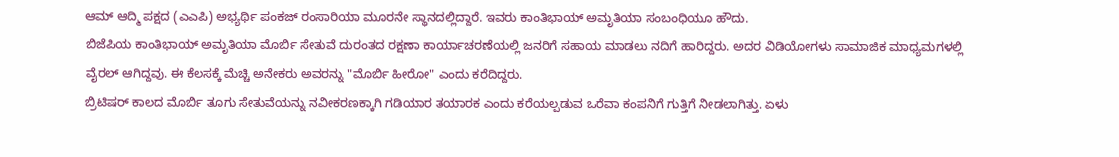ಆಮ್ ಆದ್ಮಿ ಪಕ್ಷದ (ಎಎಪಿ) ಅಭ್ಯರ್ಥಿ ಪಂಕಜ್ ರಂಸಾರಿಯಾ ಮೂರನೇ ಸ್ಥಾನದಲ್ಲಿದ್ದಾರೆ. ಇವರು ಕಾಂತಿಭಾಯ್ ಅಮೃತಿಯಾ ಸಂಬಂಧಿಯೂ ಹೌದು.
ಬಿಜೆಪಿಯ ಕಾಂತಿಭಾಯ್ ಅಮೃತಿಯಾ ಮೊರ್ಬಿ ಸೇತುವೆ ದುರಂತದ ರಕ್ಷಣಾ ಕಾರ್ಯಾಚರಣೆಯಲ್ಲಿ ಜನರಿಗೆ ಸಹಾಯ ಮಾಡಲು ನದಿಗೆ ಹಾರಿದ್ದರು. ಅದರ ವಿಡಿಯೋಗಳು ಸಾಮಾಜಿಕ ಮಾಧ್ಯಮಗಳಲ್ಲಿ ವೈರಲ್ ಆಗಿದ್ದವು. ಈ ಕೆಲಸಕ್ಕೆ ಮೆಚ್ಚಿ ಅನೇಕರು ಅವರನ್ನು "ಮೊರ್ಬಿ ಹೀರೋ" ಎಂದು ಕರೆದಿದ್ದರು.
ಬ್ರಿಟಿಷರ್ ಕಾಲದ ಮೊರ್ಬಿ ತೂಗು ಸೇತುವೆಯನ್ನು ನವೀಕರಣಕ್ಕಾಗಿ ಗಡಿಯಾರ ತಯಾರಕ ಎಂದು ಕರೆಯಲ್ಪಡುವ ಒರೆವಾ ಕಂಪನಿಗೆ ಗುತ್ತಿಗೆ ನೀಡಲಾಗಿತ್ತು. ಏಳು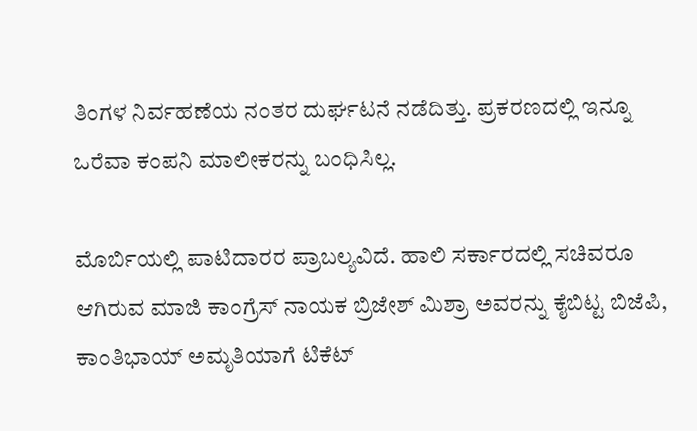ತಿಂಗಳ ನಿರ್ವಹಣೆಯ ನಂತರ ದುರ್ಘಟನೆ ನಡೆದಿತ್ತು. ಪ್ರಕರಣದಲ್ಲಿ ಇನ್ನೂ ಒರೆವಾ ಕಂಪನಿ ಮಾಲೀಕರನ್ನು ಬಂಧಿಸಿಲ್ಲ.

ಮೊರ್ಬಿಯಲ್ಲಿ ಪಾಟಿದಾರರ ಪ್ರಾಬಲ್ಯವಿದೆ. ಹಾಲಿ ಸರ್ಕಾರದಲ್ಲಿ ಸಚಿವರೂ ಆಗಿರುವ ಮಾಜಿ ಕಾಂಗ್ರೆಸ್ ನಾಯಕ ಬ್ರಿಜೇಶ್ ಮಿಶ್ರಾ ಅವರನ್ನು ಕೈಬಿಟ್ಟ ಬಿಜೆಪಿ, ಕಾಂತಿಭಾಯ್ ಅಮೃತಿಯಾಗೆ ಟಿಕೆಟ್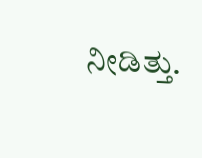ನೀಡಿತ್ತು.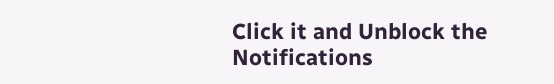Click it and Unblock the Notifications